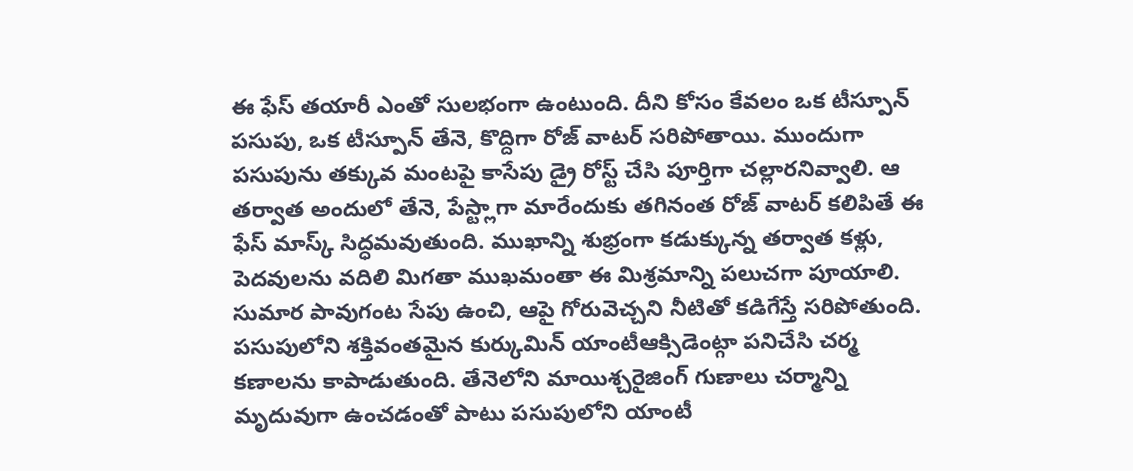ఈ ఫేస్ తయారీ ఎంతో సులభంగా ఉంటుంది. దీని కోసం కేవలం ఒక టీస్పూన్ పసుపు, ఒక టీస్పూన్ తేనె, కొద్దిగా రోజ్ వాటర్ సరిపోతాయి. ముందుగా పసుపును తక్కువ మంటపై కాసేపు డ్రై రోస్ట్ చేసి పూర్తిగా చల్లారనివ్వాలి. ఆ తర్వాత అందులో తేనె, పేస్ట్లాగా మారేందుకు తగినంత రోజ్ వాటర్ కలిపితే ఈ ఫేస్ మాస్క్ సిద్ధమవుతుంది. ముఖాన్ని శుభ్రంగా కడుక్కున్న తర్వాత కళ్లు, పెదవులను వదిలి మిగతా ముఖమంతా ఈ మిశ్రమాన్ని పలుచగా పూయాలి. సుమార పావుగంట సేపు ఉంచి, ఆపై గోరువెచ్చని నీటితో కడిగేస్తే సరిపోతుంది. పసుపులోని శక్తివంతమైన కుర్కుమిన్ యాంటీఆక్సిడెంట్గా పనిచేసి చర్మ కణాలను కాపాడుతుంది. తేనెలోని మాయిశ్చరైజింగ్ గుణాలు చర్మాన్ని మృదువుగా ఉంచడంతో పాటు పసుపులోని యాంటీ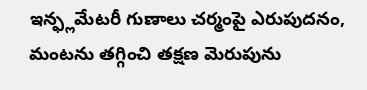ఇన్ఫ్లమేటరీ గుణాలు చర్మంపై ఎరుపుదనం, మంటను తగ్గించి తక్షణ మెరుపును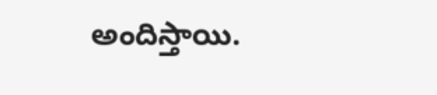అందిస్తాయి.